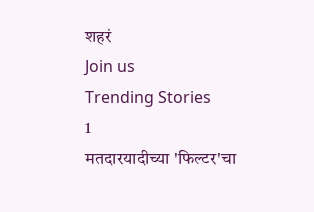शहरं
Join us
Trending Stories
1
मतदारयादीच्या 'फिल्टर'चा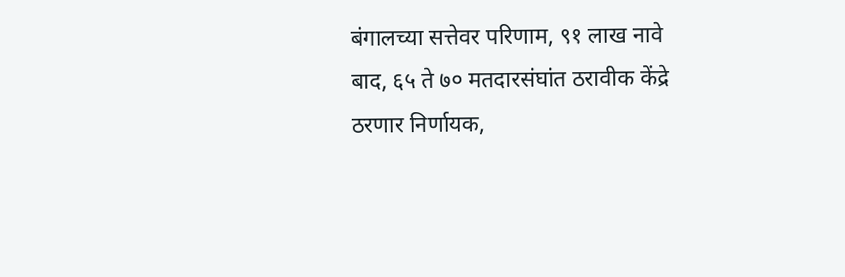बंगालच्या सत्तेवर परिणाम, ९१ लाख नावे बाद, ६५ ते ७० मतदारसंघांत ठरावीक केंद्रे ठरणार निर्णायक,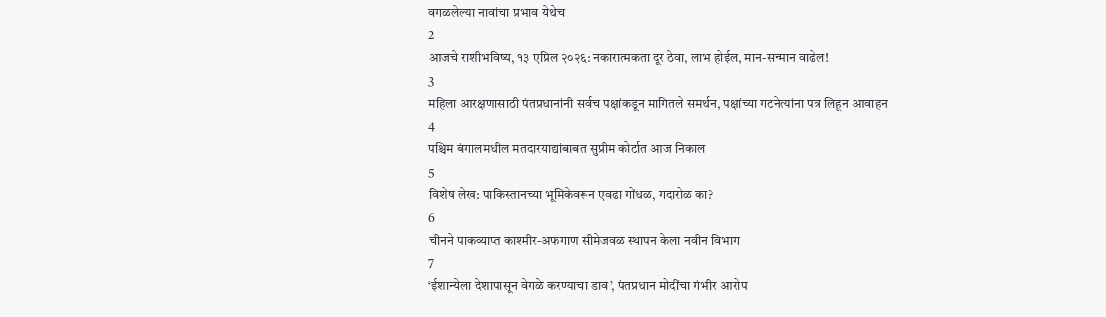वगळलेल्या नावांचा प्रभाव येथेच
2
आजचे राशीभविष्य, १३ एप्रिल २०२६: नकारात्मकता दूर ठेवा, लाभ होईल, मान-सन्मान वाढेल!
3
महिला आरक्षणासाठी पंतप्रधानांनी सर्वच पक्षांकडून मागितले समर्थन, पक्षांच्या गटनेत्यांना पत्र लिहून आवाहन
4
पश्चिम बंगालमधील मतदारयाद्यांबाबत सुप्रीम कोर्टात आज निकाल
5
विशेष लेख: पाकिस्तानच्या भूमिकेवरून एवढा गोंधळ, गदारोळ का?
6
चीनने पाकव्याप्त काश्मीर-अफगाण सीमेजवळ स्थापन केला नवीन विभाग
7
‘ईशान्येला देशापासून वेगळे करण्याचा डाव’, पंतप्रधान मोदींचा गंभीर आरोप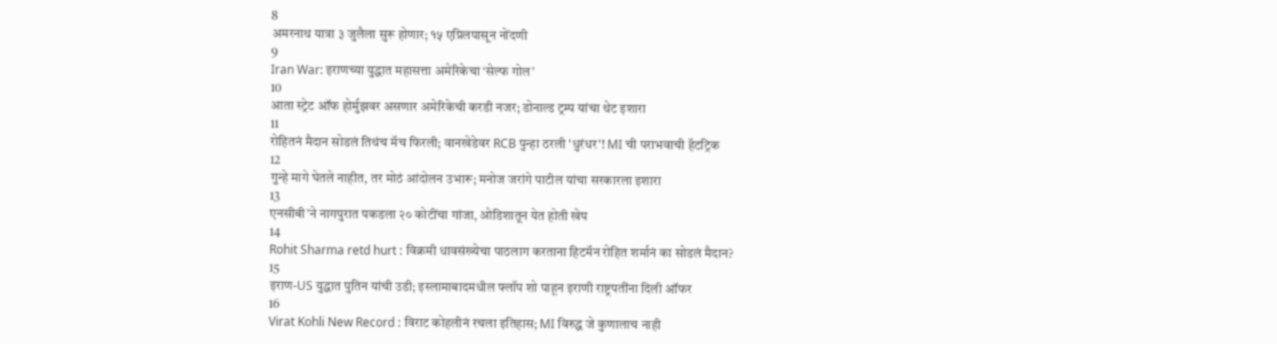8
अमरनाथ यात्रा ३ जुलैला सुरू होणार; १५ एप्रिलपासून नोंदणी
9
Iran War: इराणच्या युद्धात महासत्ता अमेरिकेचा ‘सेल्फ गोल’
10
आता स्ट्रेट ऑफ होर्मुझवर असणार अमेरिकेची करडी नजर; डोनाल्ड ट्रम्प यांचा थेट इशारा
11
रोहितनं मैदान सोडलं तिथंच मॅच फिरली; वानखेडेवर RCB पुन्हा ठरली 'धुरंधर'! MI ची पराभवाची हॅटट्रिक
12
गुन्हे मागे घेतले नाहीत, तर मोठं आंदोलन उभारू; मनोज जरांगे पाटील यांचा सरकारला इशारा
13
एनसीबी’ने नागपुरात पकडला २० कोटींचा गांजा, ओडिशातून येत होती खेप
14
Rohit Sharma retd hurt : विक्रमी धावसंख्येचा पाठलाग करताना हिटमॅन रोहित शर्मानं का सोडलं मैदान?
15
इराण-US युद्धात पुतिन यांची उडी; इस्लामाबादमधील फ्लॉप शो पाहून इराणी राष्ट्रपतींना दिली ऑफर
16
Virat Kohli New Record : विराट कोहलीनं रचला इतिहास; MI विरुद्ध जे कुणालाच नाही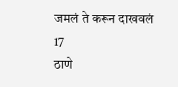जमलं ते करून दाखवलं
17
ठाणे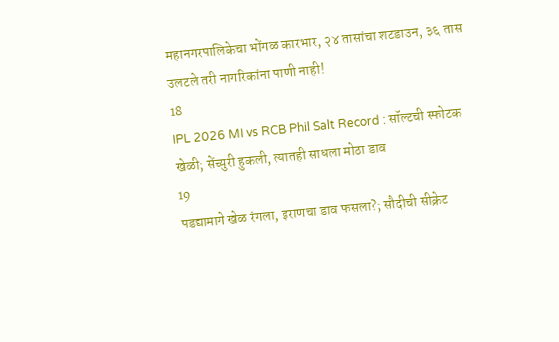महानगरपालिकेचा भोंगळ कारभार, २४ तासांचा शटडाउन, ३६ तास उलटले तरी नागरिकांना पाणी नाही!
18
IPL 2026 MI vs RCB Phil Salt Record : सॉल्टची स्फोटक खेळी; सेंच्युरी हुकली, त्यातही साधला मोठा डाव
19
पडद्यामागे खेळ रंगला, इराणचा डाव फसला?; सौदीची सीक्रेट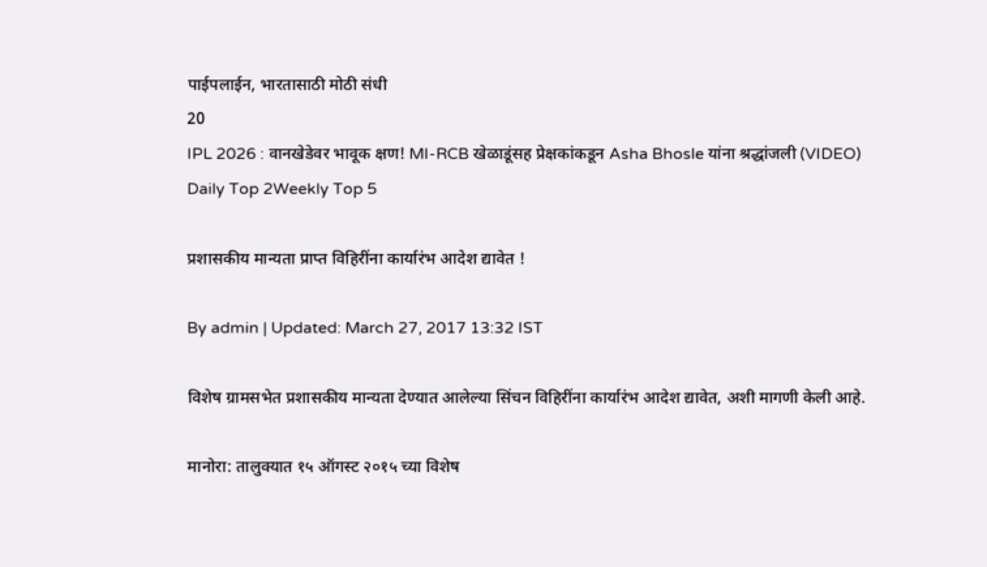पाईपलाईन, भारतासाठी मोठी संधी
20
IPL 2026 : वानखेडेवर भावूक क्षण! MI-RCB खेळाडूंसह प्रेक्षकांकडून Asha Bhosle यांना श्रद्धांजली (VIDEO)
Daily Top 2Weekly Top 5

प्रशासकीय मान्यता प्राप्त विहिरींना कार्यारंभ आदेश द्यावेत !

By admin | Updated: March 27, 2017 13:32 IST

विशेष ग्रामसभेत प्रशासकीय मान्यता देण्यात आलेल्या सिंचन विहिरींना कार्यारंभ आदेश द्यावेत, अशी मागणी केली आहे.

मानोरा: तालुक्यात १५ ऑगस्ट २०१५ च्या विशेष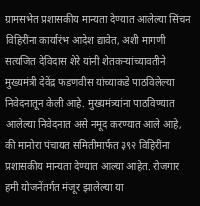ग्रामसभेत प्रशासकीय मान्यता देण्यात आलेल्या सिंचन विहिरींना कार्यारंभ आदेश द्यावेत, अशी मागणी सत्यजित देविदास शेरे यांनी शेतकऱ्यांच्यावतीने मुख्यमंत्री देवेंद्र फडणवीस यांच्याकडे पाठविलेल्या निवेदनातून केली आहे. मुख्यमंत्र्यांना पाठविण्यात आलेल्या निवेदनात असे नमूद करण्यात आले आहे, की मानोरा पंचायत समितीमार्फत ३९२ विहिरींना प्रशासकीय मान्यता देण्यात आल्या आहेत. रोजगार हमी योजनेंतर्गत मंजूर झालेल्या या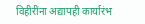विहीरींना अद्यापही कार्यारंभ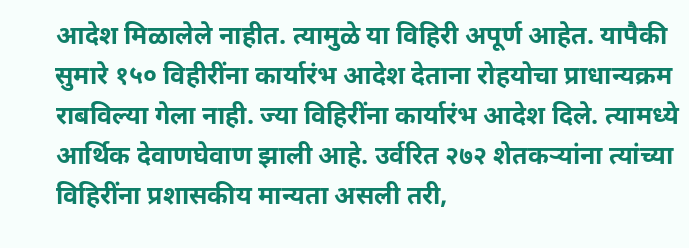आदेश मिळालेले नाहीत. त्यामुळे या विहिरी अपूर्ण आहेत. यापैकी सुमारे १५० विहीरींना कार्यारंभ आदेश देताना रोहयोचा प्राधान्यक्रम राबविल्या गेला नाही. ज्या विहिरींना कार्यारंभ आदेश दिले. त्यामध्ये आर्थिक देवाणघेवाण झाली आहे. उर्वरित २७२ शेतकऱ्यांना त्यांच्या विहिरींना प्रशासकीय मान्यता असली तरी,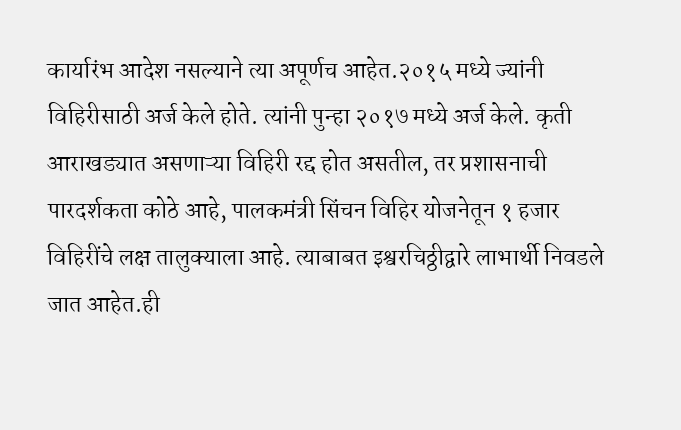कार्यारंभ आदेश नसल्याने त्या अपूर्णच आहेत.२०१५ मध्ये ज्यांनी विहिरीसाठी अर्ज केले होते. त्यांनी पुन्हा २०१७ मध्ये अर्ज केले. कृती आराखड्यात असणाऱ्या विहिरी रद्द होत असतील, तर प्रशासनाची पारदर्शकता कोठे आहे, पालकमंत्री सिंचन विहिर योजनेतून १ हजार विहिरींचे लक्ष तालुक्याला आहे. त्याबाबत इश्वरचिठ्ठीद्वारे लाभार्थी निवडले जात आहेत.ही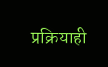प्रक्रियाही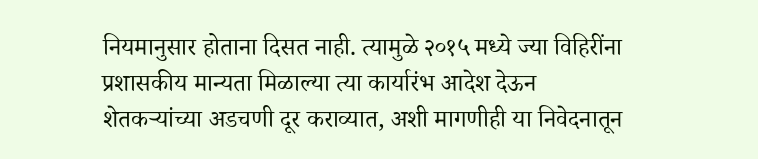नियमानुसार होताना दिसत नाही. त्यामुळे २०१५ मध्ये ज्या विहिरींना प्रशासकीय मान्यता मिळाल्या त्या कार्यारंभ आदेश देऊन शेतकऱ्यांच्या अडचणी दूर कराव्यात, अशी मागणीही या निवेदनातून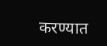करण्यात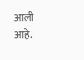आली आहे.